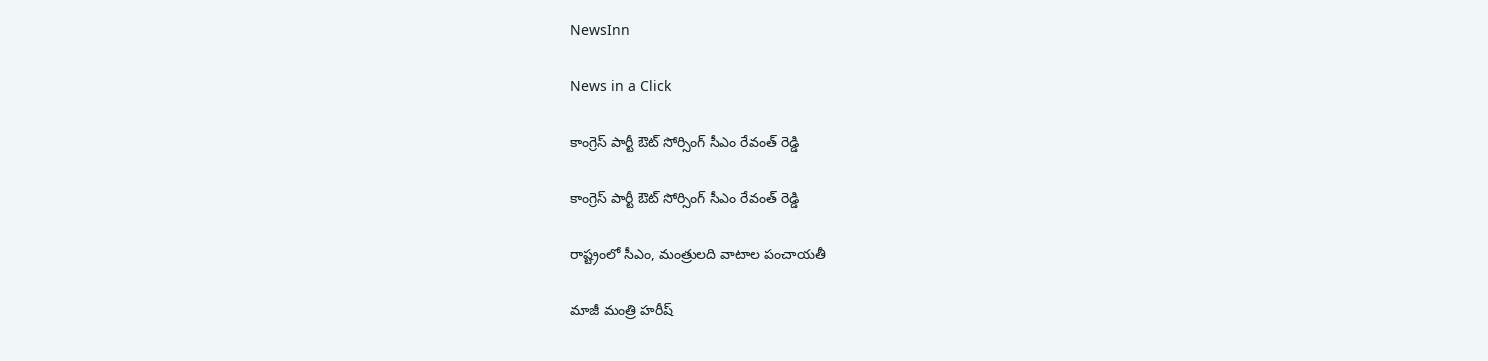NewsInn

News in a Click

కాంగ్రెస్ పార్టీ ఔట్ సోర్సింగ్ సీఎం రేవంత్ రెడ్డి

కాంగ్రెస్ పార్టీ ఔట్ సోర్సింగ్ సీఎం రేవంత్ రెడ్డి

రాష్ట్రంలో సీఎం, మంత్రుల‌ది వాటాల పంచాయ‌తీ

మాజీ మంత్రి హ‌రీష్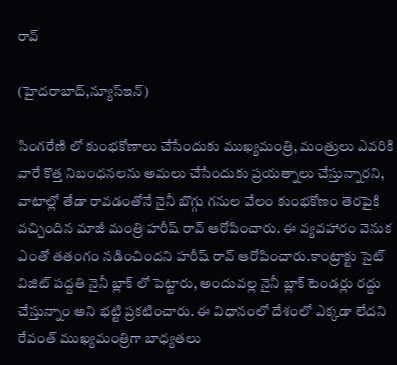రావ్

(హైద‌రాబాద్,న్యూస్ఇన్‌)

సింగ‌రేణి లో కుంభ‌కోణాలు చేసేందుకు ముఖ్య‌మంత్రి, మంత్రులు ఎవ‌రికి వారే కొత్త నిబంధ‌న‌ల‌ను అమ‌లు చేసేందుకు ప్ర‌య‌త్నాలు చేస్తున్నార‌ని, వాటాల్లో తేడా రావ‌డంతోనే నైనీ బొగ్గు గ‌నుల వేలం కుంభ‌కోణం తెర‌పైకి వ‌చ్చిందిన మాజీ మంత్రి హ‌రీష్ రావ్ ఆరోపించారు. ఈ వ్య‌వ‌హారం వెనుక ఎంతో త‌తంగం న‌డించింద‌ని హ‌రీష్ రావ్ ఆరోపించారు.కాంట్రాక్టు సైట్ విజిట్ పద్దతి నైనీ బ్లాక్ లో పెట్టారు, అందువల్ల నైనీ బ్లాక్ టెండర్లు రద్దు చేస్తున్నాం అని భట్టి ప్ర‌క‌టించారు. ఈ విధానంలో దేశంలో ఎక్క‌డా లేద‌ని రేవంత్ ముఖ్య‌మంత్రిగా బాధ్య‌త‌లు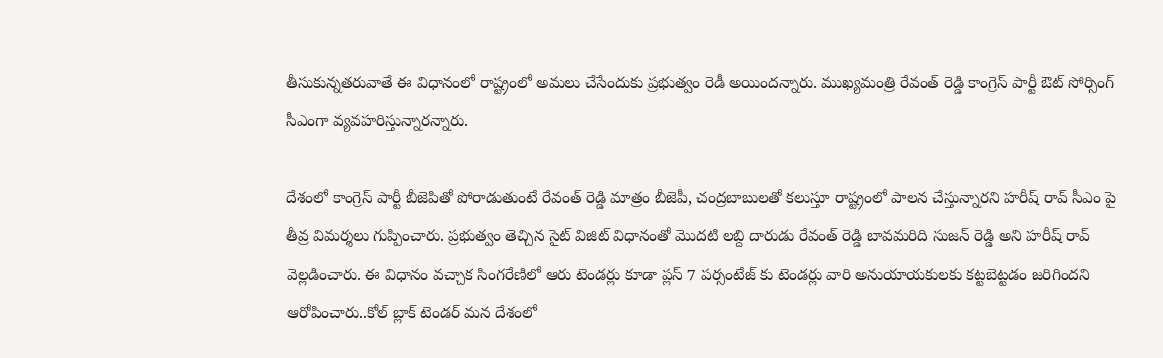తీసుకున్న‌త‌రువాతే ఈ విధానంలో రాష్ట్రంలో అమ‌లు చేసేందుకు ప్ర‌భుత్వం రెడీ అయింద‌న్నారు. ముఖ్య‌మంత్రి రేవంత్ రెడ్డి కాంగ్రెస్ పార్టీ ఔట్ సోర్సింగ్ సీఎంగా వ్య‌వ‌హ‌రిస్తున్నార‌న్నారు.

దేశంలో కాంగ్రెస్ పార్టీ బీజెపితో పోరాడుతుంటే రేవంత్ రెడ్డి మాత్రం బీజెపీ, చంద్ర‌బాబుల‌తో క‌లుస్తూ రాష్ట్రంలో పాల‌న చేస్తున్నార‌ని హ‌రీష్ రావ్ సీఎం పై తీవ్ర విమ‌ర్శ‌లు గుప్పించారు. ప్ర‌భుత్వం తెచ్చిన సైట్ విజిట్ విధానంతో మొద‌టి ల‌బ్ది దారుడు రేవంత్ రెడ్డి బావ‌మ‌రిది సుజ‌న్ రెడ్డి అని హ‌రీష్ రావ్ వెల్ల‌డించారు. ఈ విధానం వచ్చాక సింగరేణిలో ఆరు టెండర్లు కూడా ప్లస్ 7 పర్సంటేజ్ కు టెండర్లు వారి అనుయాయకులకు కట్టబెట్టడం జరిగిందని ఆరోపించారు..కోల్ బ్లాక్ టెండర్ మన దేశంలో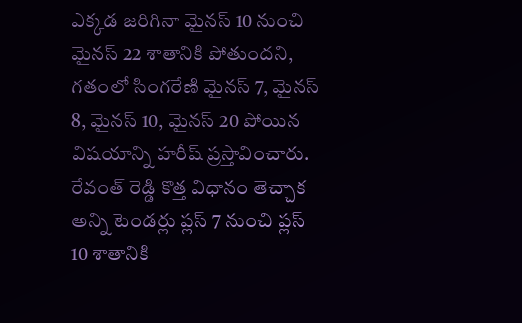ఎక్కడ జరిగినా మైనస్ 10 నుంచి మైనస్ 22 శాతానికి పోతుందని, గ‌తంలో సింగరేణి మైనస్ 7, మైనస్ 8, మైనస్ 10, మైనస్ 20 పోయిన విష‌యాన్ని హ‌రీష్ ప్ర‌స్తావించారు. రేవంత్ రెడ్డి కొత్త విధానం తెచ్చాక అన్ని టెండర్లు ప్లస్ 7 నుంచి ప్లస్ 10 శాతానికి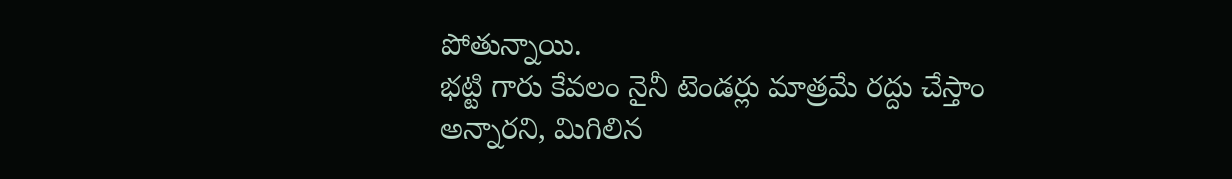పోతున్నాయి.
భట్టి గారు కేవలం నైనీ టెండర్లు మాత్రమే రద్దు చేస్తాం అన్నార‌ని, మిగిలిన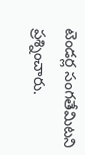టెండ‌ర్ల సంగతేమిట‌ని ప్ర‌శ్నించారు.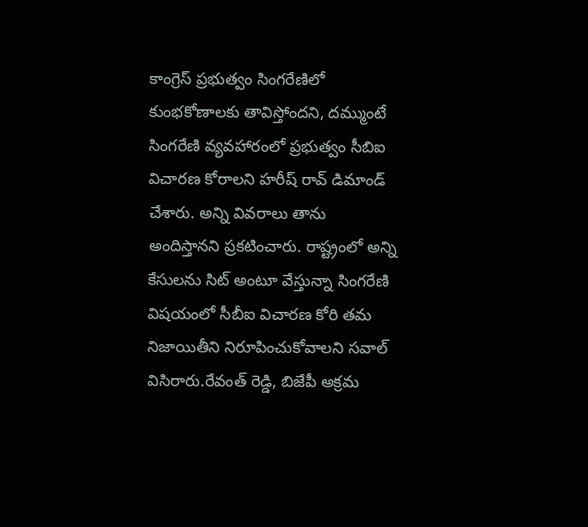కాంగ్రెస్ ప్ర‌భుత్వం సింగ‌రేణిలో కుంభ‌కోణాల‌కు తావిస్తోంద‌ని, ద‌మ్ముంటే సింగ‌రేణి వ్య‌వ‌హారంలో ప్ర‌భుత్వం సీబిఐ విచార‌ణ కోరాల‌ని హ‌రీష్ రావ్ డిమాండ్ చేశారు. అన్ని వివ‌రాలు తాను అందిస్తాన‌ని ప్ర‌క‌టించారు. రాష్ట్రంలో అన్ని కేసుల‌ను సిట్ అంటూ వేస్తున్నా సింగ‌రేణి విష‌యంలో సీబీఐ విచార‌ణ కోరి త‌మ నిజాయితీని నిరూపించుకోవాల‌ని స‌వాల్ విసిరారు.రేవంత్ రెడ్డి, బిజేపీ అక్రమ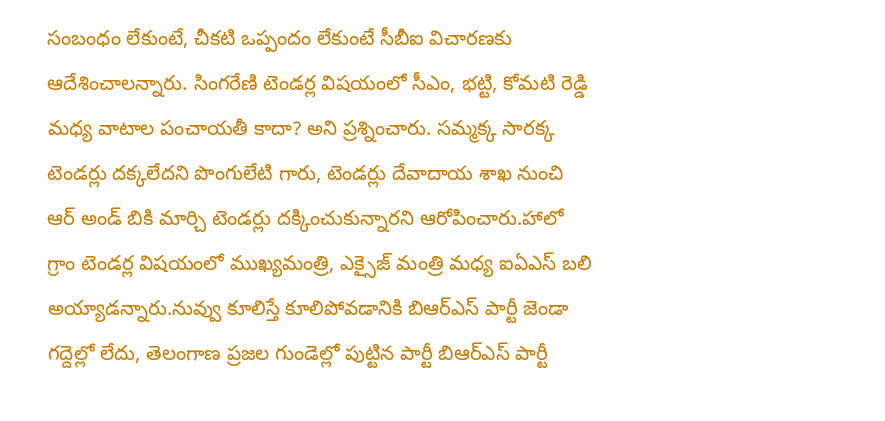సంబంధం లేకుంటే, చీకటి ఒప్పందం లేకుంటే సీబీఐ విచారణకు ఆదేశించాలన్నారు. సింగరేణి టెండర్ల విషయంలో సీఎం, భట్టి, కోమటి రెడ్డి మధ్య వాటాల పంచాయతీ కాదా? అని ప్ర‌శ్నించారు. సమ్మక్క సారక్క టెండర్లు దక్కలేదని పొంగులేటి గారు, టెండర్లు దేవాదాయ శాఖ నుంచి ఆర్ అండ్ బికి మార్చి టెండర్లు దక్కించుకున్నార‌ని ఆరోపించారు.హాలో గ్రాం టెండర్ల విషయంలో ముఖ్యమంత్రి, ఎక్సైజ్ మంత్రి మధ్య ఐఏఎస్ బలి అయ్యాడన్నారు.నువ్వు కూలిస్తే కూలిపోవడానికి బిఆర్ఎస్ పార్టీ జెండా గద్దెల్లో లేదు, తెలంగాణ ప్రజల గుండెల్లో పుట్టిన పార్టీ బిఆర్ఎస్ పార్టీ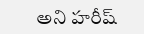అని హ‌రీష్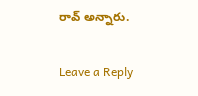రావ్ అన్నారు.

Leave a Reply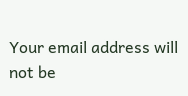Your email address will not be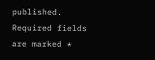published. Required fields are marked *